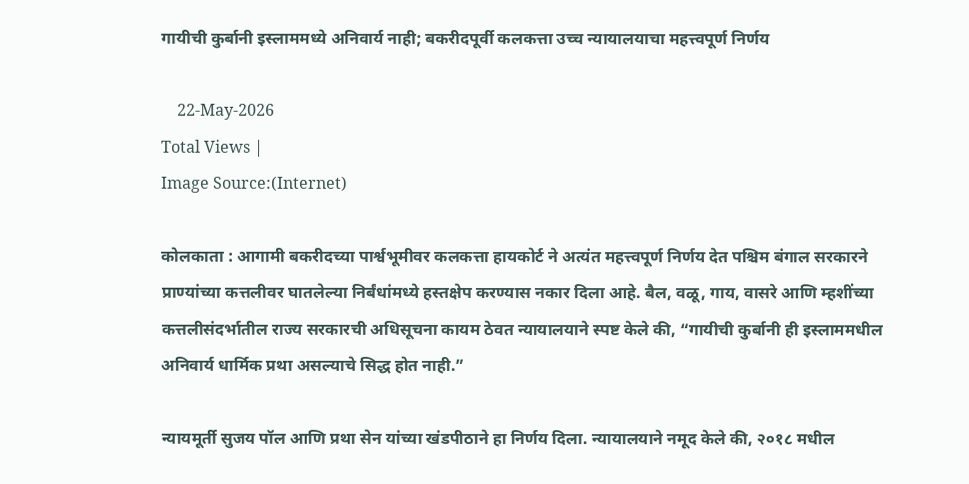गायीची कुर्बानी इस्लाममध्ये अनिवार्य नाही; बकरीदपूर्वी कलकत्ता उच्च न्यायालयाचा महत्त्वपूर्ण निर्णय

    22-May-2026
Total Views |
Image Source:(Internet)

कोलकाता : आगामी बकरीदच्या पार्श्वभूमीवर कलकत्ता हायकोर्ट ने अत्यंत महत्त्वपूर्ण निर्णय देत पश्चिम बंगाल सरकारने प्राण्यांच्या कत्तलीवर घातलेल्या निर्बंधांमध्ये हस्तक्षेप करण्यास नकार दिला आहे. बैल, वळू, गाय, वासरे आणि म्हशींच्या कत्तलीसंदर्भातील राज्य सरकारची अधिसूचना कायम ठेवत न्यायालयाने स्पष्ट केले की, “गायीची कुर्बानी ही इस्लाममधील अनिवार्य धार्मिक प्रथा असल्याचे सिद्ध होत नाही.”

न्यायमूर्ती सुजय पॉल आणि प्रथा सेन यांच्या खंडपीठाने हा निर्णय दिला. न्यायालयाने नमूद केले की, २०१८ मधील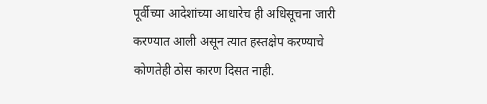पूर्वीच्या आदेशांच्या आधारेच ही अधिसूचना जारी करण्यात आली असून त्यात हस्तक्षेप करण्याचे कोणतेही ठोस कारण दिसत नाही.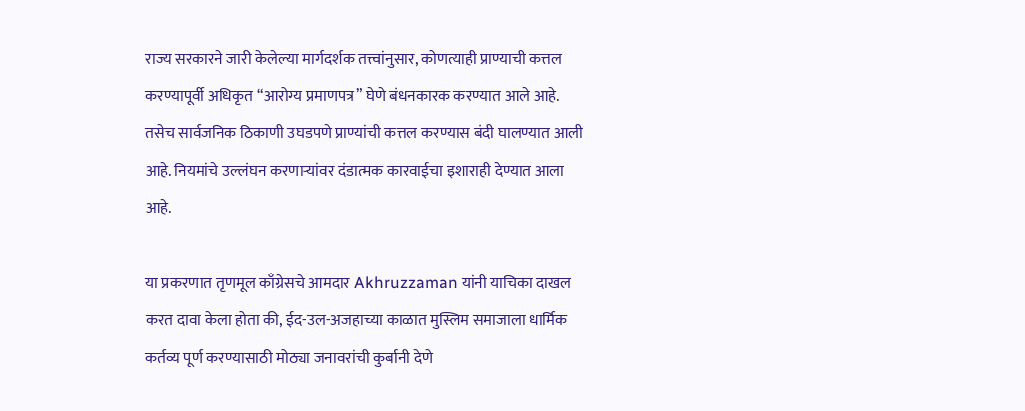राज्य सरकारने जारी केलेल्या मार्गदर्शक तत्त्वांनुसार, कोणत्याही प्राण्याची कत्तल करण्यापूर्वी अधिकृत “आरोग्य प्रमाणपत्र” घेणे बंधनकारक करण्यात आले आहे. तसेच सार्वजनिक ठिकाणी उघडपणे प्राण्यांची कत्तल करण्यास बंदी घालण्यात आली आहे. नियमांचे उल्लंघन करणाऱ्यांवर दंडात्मक कारवाईचा इशाराही देण्यात आला आहे.

या प्रकरणात तृणमूल काँग्रेसचे आमदार Akhruzzaman यांनी याचिका दाखल करत दावा केला होता की, ईद-उल-अजहाच्या काळात मुस्लिम समाजाला धार्मिक कर्तव्य पूर्ण करण्यासाठी मोठ्या जनावरांची कुर्बानी देणे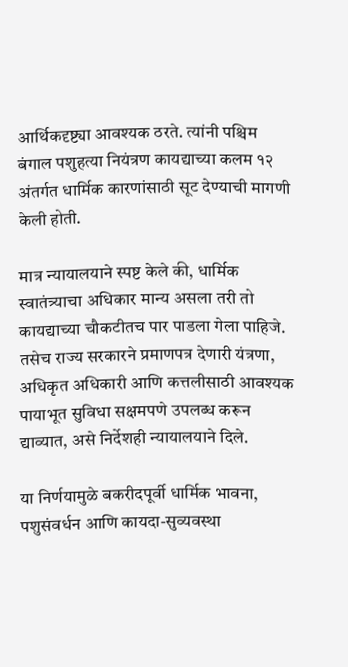आर्थिकदृष्ट्या आवश्यक ठरते. त्यांनी पश्चिम बंगाल पशुहत्या नियंत्रण कायद्याच्या कलम १२ अंतर्गत धार्मिक कारणांसाठी सूट देण्याची मागणी केली होती.

मात्र न्यायालयाने स्पष्ट केले की, धार्मिक स्वातंत्र्याचा अधिकार मान्य असला तरी तो कायद्याच्या चौकटीतच पार पाडला गेला पाहिजे. तसेच राज्य सरकारने प्रमाणपत्र देणारी यंत्रणा, अधिकृत अधिकारी आणि कत्तलीसाठी आवश्यक पायाभूत सुविधा सक्षमपणे उपलब्ध करून द्याव्यात, असे निर्देशही न्यायालयाने दिले.

या निर्णयामुळे बकरीदपूर्वी धार्मिक भावना, पशुसंवर्धन आणि कायदा-सुव्यवस्था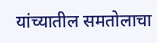यांच्यातील समतोलाचा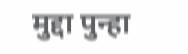मुद्दा पुन्हा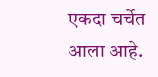एकदा चर्चेत आला आहे.